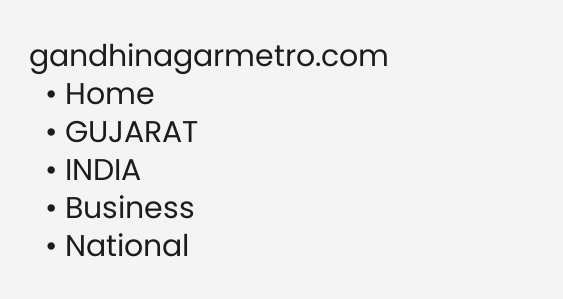gandhinagarmetro.com
  • Home
  • GUJARAT
  • INDIA
  • Business
  • National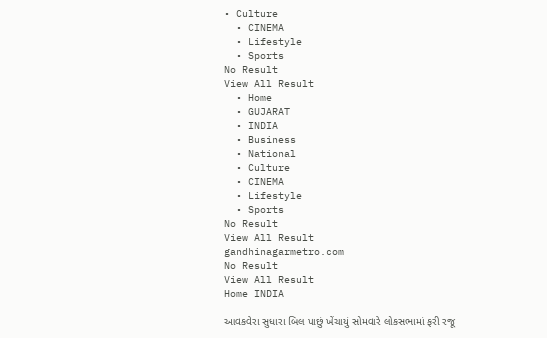• Culture
  • CINEMA
  • Lifestyle
  • Sports
No Result
View All Result
  • Home
  • GUJARAT
  • INDIA
  • Business
  • National
  • Culture
  • CINEMA
  • Lifestyle
  • Sports
No Result
View All Result
gandhinagarmetro.com
No Result
View All Result
Home INDIA

આવકવેરા સુધારા બિલ પાછું ખેંચાયું સોમવારે લોકસભામાં ફરી રજૂ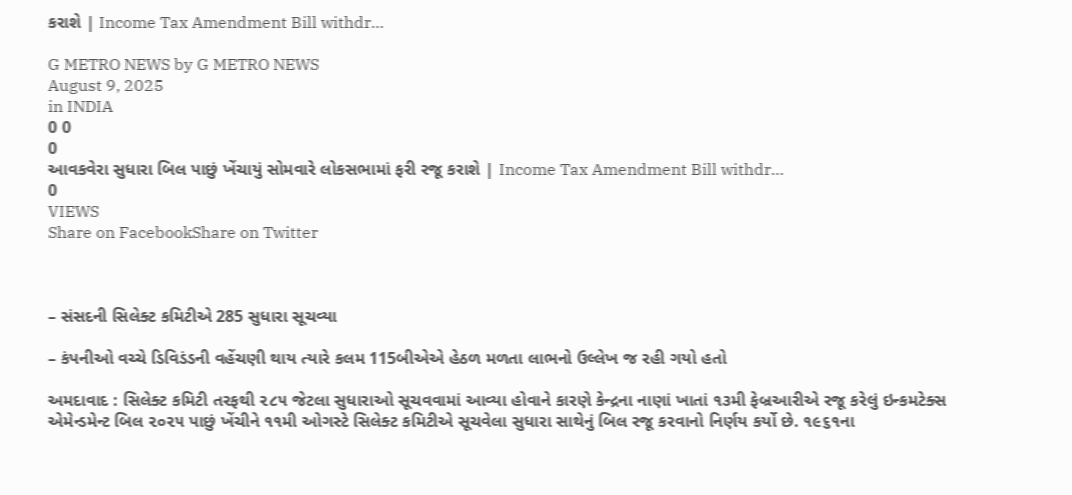કરાશે | Income Tax Amendment Bill withdr…

G METRO NEWS by G METRO NEWS
August 9, 2025
in INDIA
0 0
0
આવકવેરા સુધારા બિલ પાછું ખેંચાયું સોમવારે લોકસભામાં ફરી રજૂ કરાશે | Income Tax Amendment Bill withdr…
0
VIEWS
Share on FacebookShare on Twitter



– સંસદની સિલેક્ટ કમિટીએ 285 સુધારા સૂચવ્યા

– કંપનીઓ વચ્ચે ડિવિડંડની વહેંચણી થાય ત્યારે કલમ 115બીએએ હેઠળ મળતા લાભનો ઉલ્લેખ જ રહી ગયો હતો

અમદાવાદ : સિલેક્ટ કમિટી તરફથી ૨૮૫ જેટલા સુધારાઓ સૂચવવામાં આવ્યા હોવાને કારણે કેન્દ્રના નાણાં ખાતાં ૧૩મી ફેબ્રઆરીએ રજૂ કરેલું ઇન્કમટેક્સ એમેન્ડમેન્ટ બિલ ૨૦૨૫ પાછું ખેંચીને ૧૧મી ઓગસ્ટે સિલેક્ટ કમિટીએ સૂચવેલા સુધારા સાથેનું બિલ રજૂ કરવાનો નિર્ણય કર્યો છે. ૧૯૬૧ના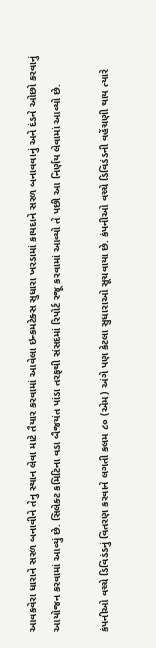આવકવેરા ધારાને સરળ બનાવીને તેનુ સ્થાન લેવા માટે તૈયાર કરવામાં આવેલા ઇન્કમટેક્સ સુધારા ખરડામાં કાયદાને સરળ બનાવવાનું અને દંડને ઓછો કરવાનું આયોજન કરવામાં આવ્યું છે. સિલેક્ટ કમિટિના વડા બૈજયંત પાંડા તરફથી સંસદમાં રિપોર્ટ રજૂ કરવામાં આવ્યો તે પછી આ નિર્ણય લેવામાં આવ્યો છે.

કંપનીઓ વચ્ચે ડિવિડંડનું વિતરણ કરવાને લગતી કલમ ૮૦ (એમ) અંગે પણ કેટલા સુધારાઓ સૂચવાયા છે. કંપનીઓ વચ્ચે ડિવિડંડની વહેંચણી થાય ત્યારે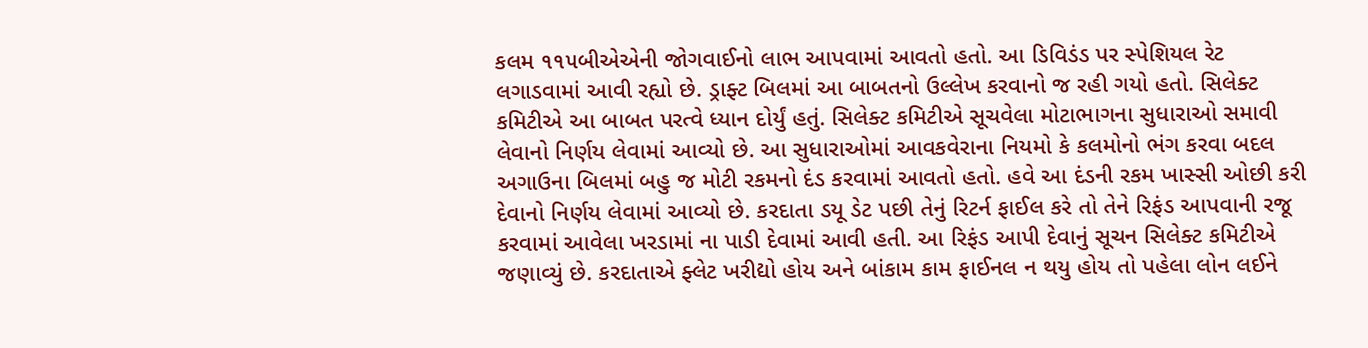કલમ ૧૧૫બીએએની જોગવાઈનો લાભ આપવામાં આવતો હતો. આ ડિવિડંડ પર સ્પેશિયલ રેટ લગાડવામાં આવી રહ્યો છે. ડ્રાફ્ટ બિલમાં આ બાબતનો ઉલ્લેખ કરવાનો જ રહી ગયો હતો. સિલેક્ટ કમિટીએ આ બાબત પરત્વે ધ્યાન દોર્યું હતું. સિલેક્ટ કમિટીએ સૂચવેલા મોટાભાગના સુધારાઓ સમાવી લેવાનો નિર્ણય લેવામાં આવ્યો છે. આ સુધારાઓમાં આવકવેરાના નિયમો કે કલમોનો ભંગ કરવા બદલ અગાઉના બિલમાં બહુ જ મોટી રકમનો દંડ કરવામાં આવતો હતો. હવે આ દંડની રકમ ખાસ્સી ઓછી કરી દેવાનો નિર્ણય લેવામાં આવ્યો છે. કરદાતા ડયૂ ડેટ પછી તેનું રિટર્ન ફાઈલ કરે તો તેને રિફંડ આપવાની રજૂ કરવામાં આવેલા ખરડામાં ના પાડી દેવામાં આવી હતી. આ રિફંડ આપી દેવાનું સૂચન સિલેક્ટ કમિટીએ જણાવ્યું છે. કરદાતાએ ફ્લેટ ખરીદ્યો હોય અને બાંકામ કામ ફાઈનલ ન થયુ હોય તો પહેલા લોન લઈને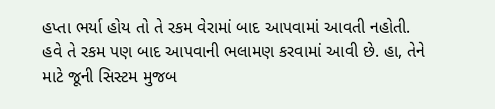હપ્તા ભર્યા હોય તો તે રકમ વેરામાં બાદ આપવામાં આવતી નહોતી. હવે તે રકમ પણ બાદ આપવાની ભલામણ કરવામાં આવી છે. હા, તેને માટે જૂની સિસ્ટમ મુજબ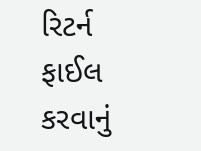રિટર્ન ફાઈલ કરવાનું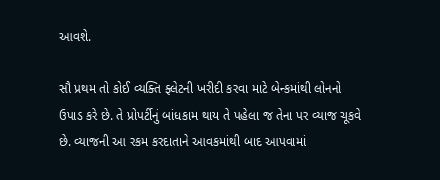આવશે.

સૌ પ્રથમ તો કોઈ વ્યક્તિ ફ્લેટની ખરીદી કરવા માટે બેન્કમાંથી લોનનો ઉપાડ કરે છે. તે પ્રોપર્ટીનું બાંધકામ થાય તે પહેલા જ તેના પર વ્યાજ ચૂકવે છે. વ્યાજની આ રકમ કરદાતાને આવકમાંથી બાદ આપવામાં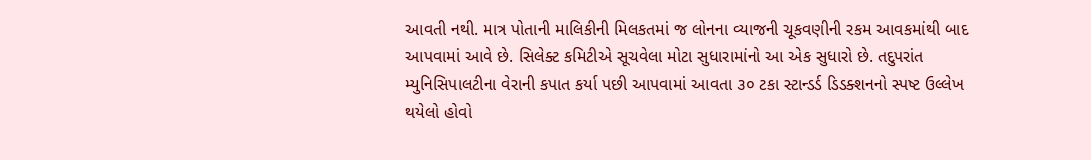આવતી નથી. માત્ર પોતાની માલિકીની મિલકતમાં જ લોનના વ્યાજની ચૂકવણીની રકમ આવકમાંથી બાદ આપવામાં આવે છે. સિલેક્ટ કમિટીએ સૂચવેલા મોટા સુધારામાંનો આ એક સુધારો છે. તદુપરાંત મ્યુનિસિપાલટીના વેરાની કપાત કર્યા પછી આપવામાં આવતા ૩૦ ટકા સ્ટાન્ડર્ડ ડિડક્શનનો સ્પષ્ટ ઉલ્લેખ થયેલો હોવો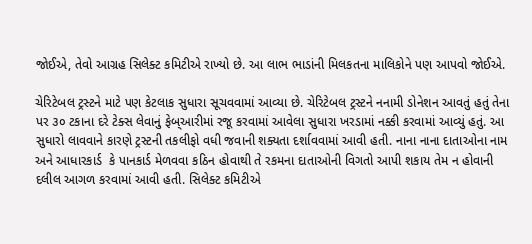જોઈએ, તેવો આગ્રહ સિલેક્ટ કમિટીએ રાખ્યો છે. આ લાભ ભાડાંની મિલકતના માલિકોને પણ આપવો જોઈએ.

ચેરિટેબલ ટ્રસ્ટને માટે પણ કેટલાક સુધારા સૂચવવામાં આવ્યા છે. ચેરિટેબલ ટ્રસ્ટને નનામી ડોનેશન આવતું હતું તેના પર ૩૦ ટકાના દરે ટેક્સ લેવાનું ફેબ્આરીમાં રજૂ કરવામાં આવેલા સુધારા ખરડામાં નક્કી કરવામાં આવ્યું હતું. આ સુધારો લાવવાને કારણે ટ્રસ્ટની તકલીફો વધી જવાની શક્યતા દર્શાવવામાં આવી હતી. નાના નાના દાતાઓના નામ અને આધારકાર્ડ  કે પાનકાર્ડ મેળવવા કઠિન હોવાથી તે રકમના દાતાઓની વિગતો આપી શકાય તેમ ન હોવાની દલીલ આગળ કરવામાં આવી હતી. સિલેક્ટ કમિટીએ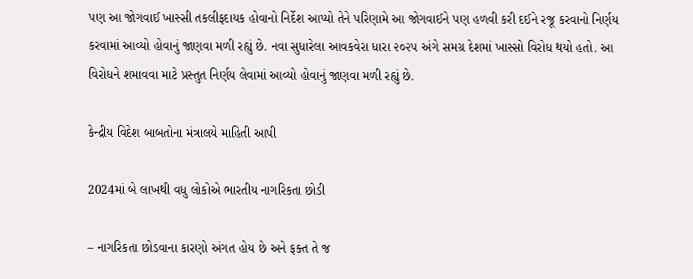પણ આ જોગવાઈ ખાસ્સી તકલીફદાયક હોવાનો નિર્દેશ આપ્યો તેને પરિણામે આ જોગવાઈને પણ હળવી કરી દઈને રજૂ કરવાનો નિર્ણય કરવામાં આવ્યો હોવાનું જાણવા મળી રહ્યું છે. નવા સુધારેલા આવકવેરા ધારા ૨૦૨૫ અંગે સમગ્ર દેશમાં ખાસ્સો વિરોધ થયો હતો. આ વિરોધને શમાવવા માટે પ્રસ્તુત નિર્ણય લેવામાં આવ્યો હોવાનું જાણવા મળી રહ્યું છે.

કેન્દ્રીય વિદેશ બાબતોના મંત્રાલયે માહિતી આપી

2024માં બે લાખથી વધુ લોકોએ ભારતીય નાગરિકતા છોડી

– નાગરિકતા છોડવાના કારણો અંગત હોય છે અને ફક્ત તે જ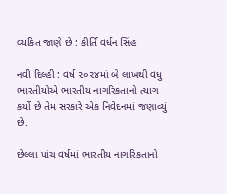વ્યકિત જાણે છે : કીર્તિ વર્ધન સિંહ

નવી દિલ્હી : વર્ષ ૨૦૨૪માં બે લાખથી વધુ ભારતીયોએ ભારતીય નાગરિકતાનો ત્યાગ કર્યો છે તેમ સરકારે એક નિવેદનમાં જણાવ્યું છે.

છેલ્લા પાંચ વર્ષમાં ભારતીય નાગરિકતાનો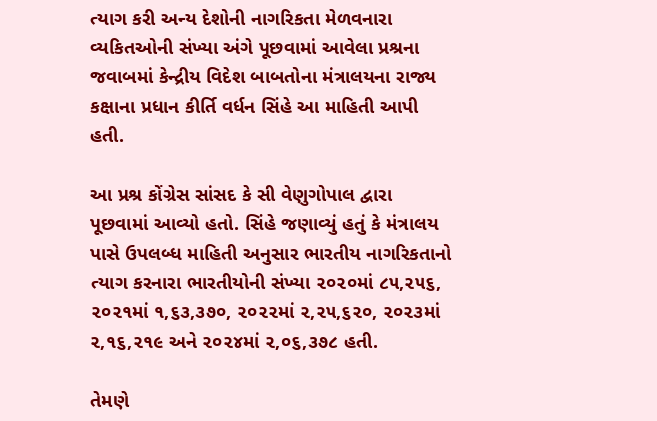ત્યાગ કરી અન્ય દેશોની નાગરિકતા મેળવનારા વ્યકિતઓની સંખ્યા અંગે પૂછવામાં આવેલા પ્રશ્રના જવાબમાં કેન્દ્રીય વિદેશ બાબતોના મંત્રાલયના રાજ્ય કક્ષાના પ્રધાન કીર્તિ વર્ધન સિંહે આ માહિતી આપી હતી.

આ પ્રશ્ર કોંગ્રેસ સાંસદ કે સી વેણુગોપાલ દ્વારા પૂછવામાં આવ્યો હતો. સિંહે જણાવ્યું હતું કે મંત્રાલય પાસે ઉપલબ્ધ માહિતી અનુસાર ભારતીય નાગરિકતાનો ત્યાગ કરનારા ભારતીયોની સંખ્યા ૨૦૨૦માં ૮૫,૨૫૬, ૨૦૨૧માં ૧,૬૩,૩૭૦, ૨૦૨૨માં ૨,૨૫,૬૨૦, ૨૦૨૩માં ૨,૧૬,૨૧૯ અને ૨૦૨૪માં ૨,૦૬,૩૭૮ હતી.

તેમણે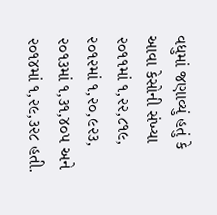વધુમાં જણાવ્યું હતું કે આવા કેસોની સંખ્યા ૨૦૧૧માં ૧,૨૨,૮૧૯, ૨૦૧૨માં ૧,૨૦,૯૨૩, ૨૦૧૩માં ૧,૩૧,૪૦૫ અને ૨૦૧૪માં ૧,૨૯,૩૨૮ હતી.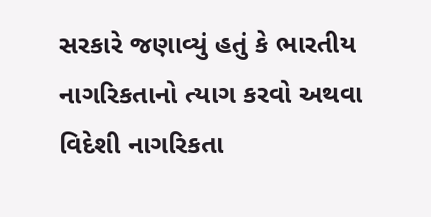સરકારે જણાવ્યું હતું કે ભારતીય નાગરિકતાનો ત્યાગ કરવો અથવા વિદેશી નાગરિકતા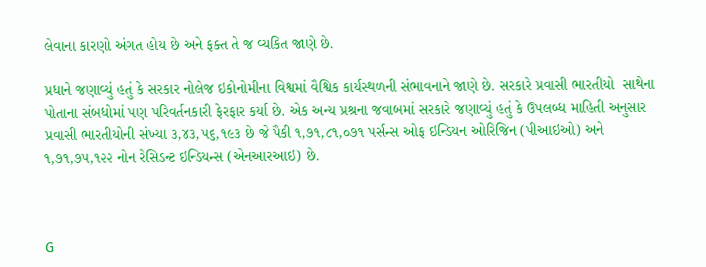લેવાના કારણો અંગત હોય છે અને ફક્ત તે જ વ્યકિત જાણે છે.

પ્રધાને જણાવ્યું હતું કે સરકાર નોલેજ ઇકોનોમીના વિશ્વમાં વૈશ્વિક કાર્યસ્થળની સંભાવનાને જાણે છે. સરકારે પ્રવાસી ભારતીયો  સાથેના પોતાના સંબધોમાં પણ પરિવર્તનકારી ફેરફાર કર્યા છે. એક અન્ય પ્રશ્રના જવાબમાં સરકારે જણાવ્યું હતું કે ઉપલબ્ધ માહિતી અનુસાર પ્રવાસી ભારતીયોની સંખ્યા ૩,૪૩,૫૬,૧૯૩ છે જે પૈકી ૧,૭૧,૮૧,૦૭૧ પર્સન્સ ઓફ ઇન્ડિયન ઓરિજિન (પીઆઇઓ) અને ૧,૭૧,૭૫,૧૨૨ નોન રેસિડન્ટ ઇન્ડિયન્સ (એનઆરઆઇ) છે.



G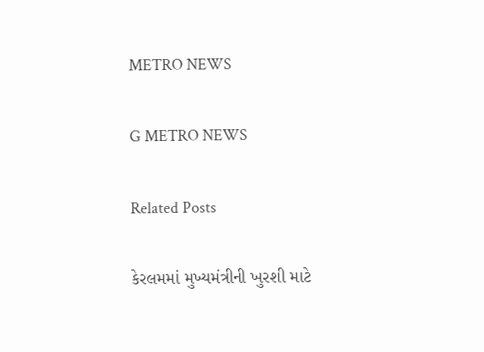METRO NEWS

G METRO NEWS

Related Posts

કેરલમમાં મુખ્યમંત્રીની ખુરશી માટે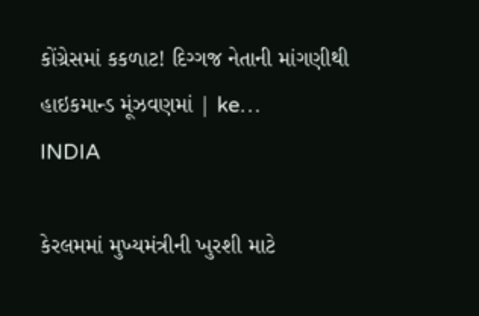કોંગ્રેસમાં કકળાટ! દિગ્ગજ નેતાની માંગણીથી હાઇકમાન્ડ મૂંઝવણમાં | ke…
INDIA

કેરલમમાં મુખ્યમંત્રીની ખુરશી માટે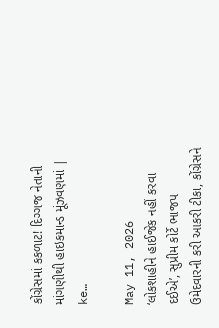કોંગ્રેસમાં કકળાટ! દિગ્ગજ નેતાની માંગણીથી હાઇકમાન્ડ મૂંઝવણમાં | ke…

May 11, 2026
‘લોકશાહીને હાઈજેક નહીં કરવા દઈએ’, સુપ્રીમ કોર્ટે ભાજપ ઉમેદવારની કરી આકરી ટીકા, કોંગ્રેસને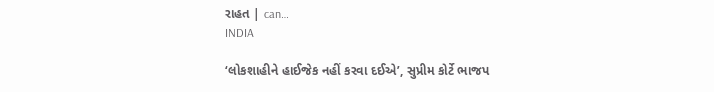રાહત | can…
INDIA

‘લોકશાહીને હાઈજેક નહીં કરવા દઈએ’, સુપ્રીમ કોર્ટે ભાજપ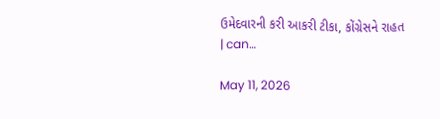ઉમેદવારની કરી આકરી ટીકા, કોંગ્રેસને રાહત | can…

May 11, 2026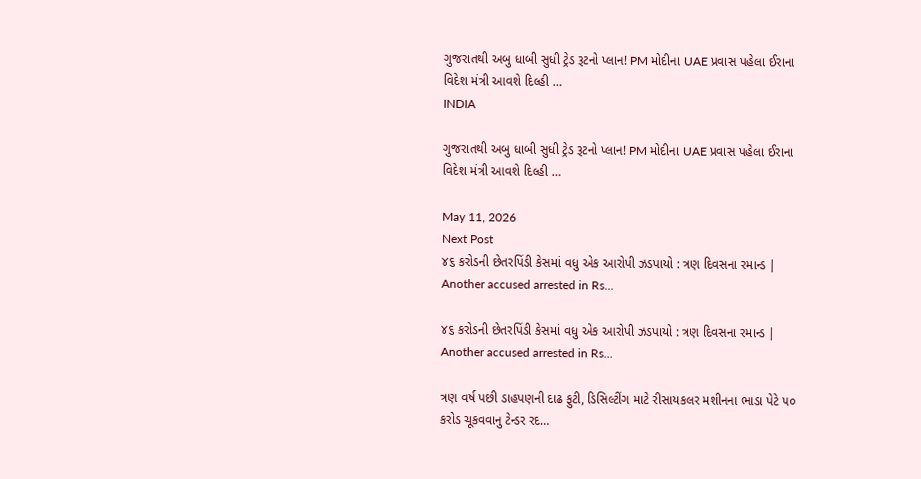ગુજરાતથી અબુ ધાબી સુધી ટ્રેડ રૂટનો પ્લાન! PM મોદીના UAE પ્રવાસ પહેલા ઈરાના વિદેશ મંત્રી આવશે દિલ્હી …
INDIA

ગુજરાતથી અબુ ધાબી સુધી ટ્રેડ રૂટનો પ્લાન! PM મોદીના UAE પ્રવાસ પહેલા ઈરાના વિદેશ મંત્રી આવશે દિલ્હી …

May 11, 2026
Next Post
૪૬ કરોડની છેતરપિંડી કેસમાં વધુ એક આરોપી ઝડપાયો : ત્રણ દિવસના રમાન્ડ | Another accused arrested in Rs…

૪૬ કરોડની છેતરપિંડી કેસમાં વધુ એક આરોપી ઝડપાયો : ત્રણ દિવસના રમાન્ડ | Another accused arrested in Rs...

ત્રણ વર્ષ પછી ડાહપણની દાઢ ફુટી, ડિસિલ્ટીંગ માટે રીસાયકલર મશીનના ભાડા પેટે ૫૦ કરોડ ચૂકવવાનુ ટેન્ડર રદ…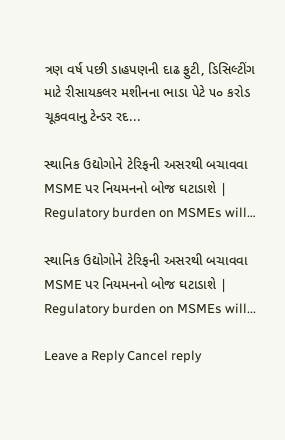ત્રણ વર્ષ પછી ડાહપણની દાઢ ફુટી, ડિસિલ્ટીંગ માટે રીસાયકલર મશીનના ભાડા પેટે ૫૦ કરોડ ચૂકવવાનુ ટેન્ડર રદ...

સ્થાનિક ઉદ્યોગોને ટેરિફની અસરથી બચાવવા MSME પર નિયમનનો બોજ ઘટાડાશે | Regulatory burden on MSMEs will…

સ્થાનિક ઉદ્યોગોને ટેરિફની અસરથી બચાવવા MSME પર નિયમનનો બોજ ઘટાડાશે | Regulatory burden on MSMEs will...

Leave a Reply Cancel reply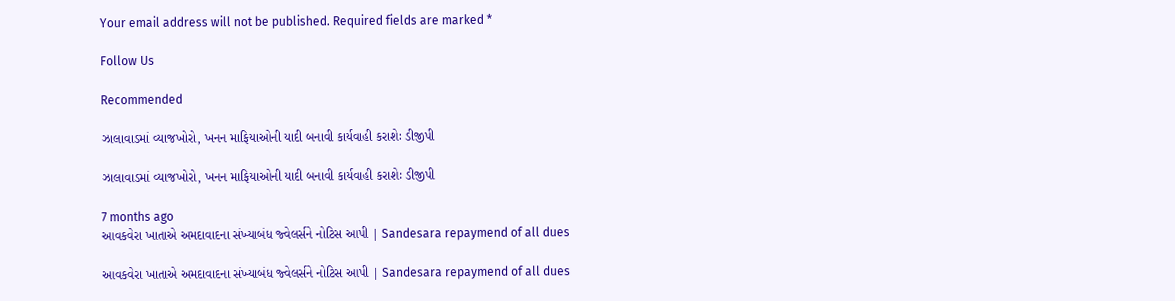Your email address will not be published. Required fields are marked *

Follow Us

Recommended

ઝાલાવાડમાં વ્યાજખોરો, ખનન માફિયાઓની યાદી બનાવી કાર્યવાહી કરાશેઃ ડીજીપી

ઝાલાવાડમાં વ્યાજખોરો, ખનન માફિયાઓની યાદી બનાવી કાર્યવાહી કરાશેઃ ડીજીપી

7 months ago
આવકવેરા ખાતાએ અમદાવાદના સંખ્યાબંધ જ્વેલર્સને નોટિસ આપી | Sandesara repaymend of all dues

આવકવેરા ખાતાએ અમદાવાદના સંખ્યાબંધ જ્વેલર્સને નોટિસ આપી | Sandesara repaymend of all dues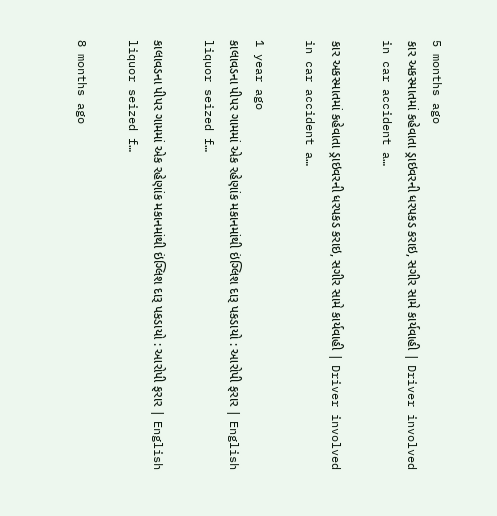5 months ago
કાર અકસ્માતમાં કહેવાતા ડ્રાઇવરની ધરપકડ કરાઇ, સગીર સામે કાર્યવાહી | Driver involved in car accident a…

કાર અકસ્માતમાં કહેવાતા ડ્રાઇવરની ધરપકડ કરાઇ, સગીર સામે કાર્યવાહી | Driver involved in car accident a…

1 year ago
કાલાવડના પીપર ગામમાં એક રહેણાંક મકાનમાંથી ઇંગ્લિશ દારૂ પકડાયો : આરોપી ફરાર | English liquor seized f…

કાલાવડના પીપર ગામમાં એક રહેણાંક મકાનમાંથી ઇંગ્લિશ દારૂ પકડાયો : આરોપી ફરાર | English liquor seized f…

8 months ago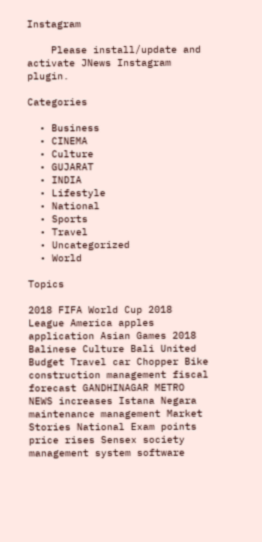Instagram

    Please install/update and activate JNews Instagram plugin.

Categories

  • Business
  • CINEMA
  • Culture
  • GUJARAT
  • INDIA
  • Lifestyle
  • National
  • Sports
  • Travel
  • Uncategorized
  • World

Topics

2018 FIFA World Cup 2018 League America apples application Asian Games 2018 Balinese Culture Bali United Budget Travel car Chopper Bike construction management fiscal forecast GANDHINAGAR METRO NEWS increases Istana Negara maintenance management Market Stories National Exam points price rises Sensex society management system software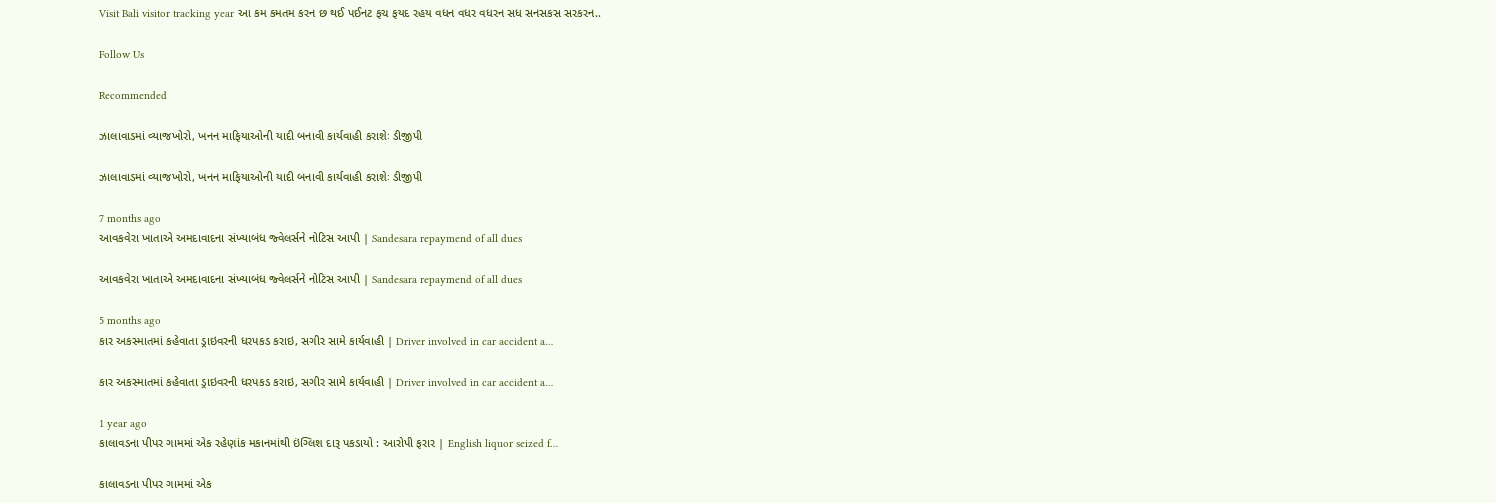Visit Bali visitor tracking year આ કમ કમતમ કરન છ થઈ પઈનટ ફચ ફયદ રહય વધન વધર વધરન સધ સનસકસ સરકરન..

Follow Us

Recommended

ઝાલાવાડમાં વ્યાજખોરો, ખનન માફિયાઓની યાદી બનાવી કાર્યવાહી કરાશેઃ ડીજીપી

ઝાલાવાડમાં વ્યાજખોરો, ખનન માફિયાઓની યાદી બનાવી કાર્યવાહી કરાશેઃ ડીજીપી

7 months ago
આવકવેરા ખાતાએ અમદાવાદના સંખ્યાબંધ જ્વેલર્સને નોટિસ આપી | Sandesara repaymend of all dues

આવકવેરા ખાતાએ અમદાવાદના સંખ્યાબંધ જ્વેલર્સને નોટિસ આપી | Sandesara repaymend of all dues

5 months ago
કાર અકસ્માતમાં કહેવાતા ડ્રાઇવરની ધરપકડ કરાઇ, સગીર સામે કાર્યવાહી | Driver involved in car accident a…

કાર અકસ્માતમાં કહેવાતા ડ્રાઇવરની ધરપકડ કરાઇ, સગીર સામે કાર્યવાહી | Driver involved in car accident a…

1 year ago
કાલાવડના પીપર ગામમાં એક રહેણાંક મકાનમાંથી ઇંગ્લિશ દારૂ પકડાયો : આરોપી ફરાર | English liquor seized f…

કાલાવડના પીપર ગામમાં એક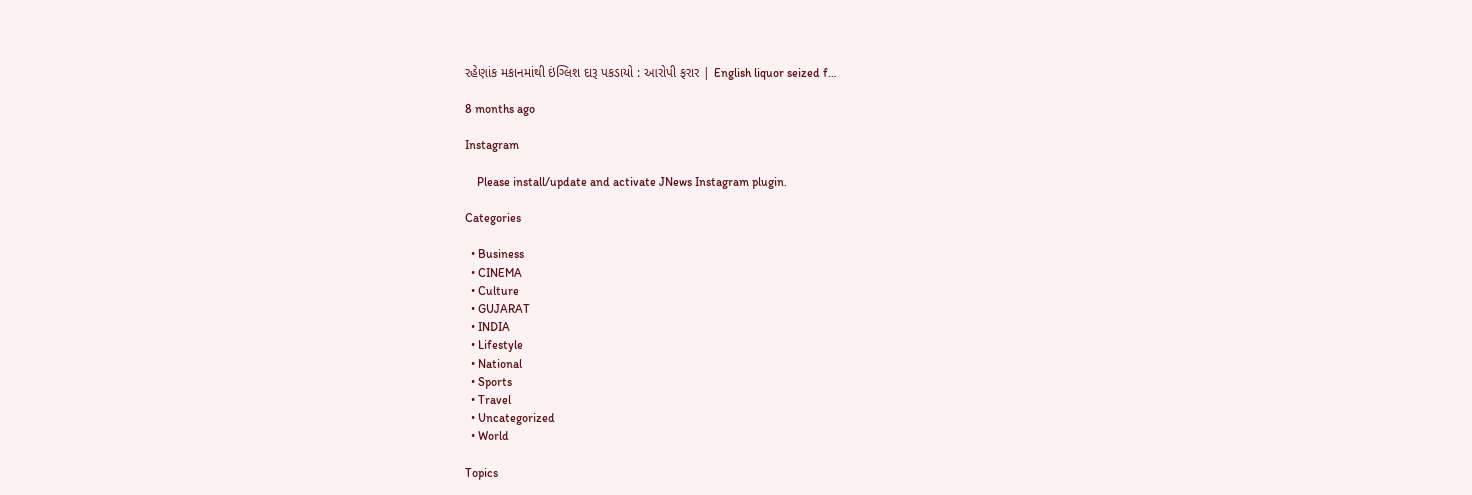રહેણાંક મકાનમાંથી ઇંગ્લિશ દારૂ પકડાયો : આરોપી ફરાર | English liquor seized f…

8 months ago

Instagram

    Please install/update and activate JNews Instagram plugin.

Categories

  • Business
  • CINEMA
  • Culture
  • GUJARAT
  • INDIA
  • Lifestyle
  • National
  • Sports
  • Travel
  • Uncategorized
  • World

Topics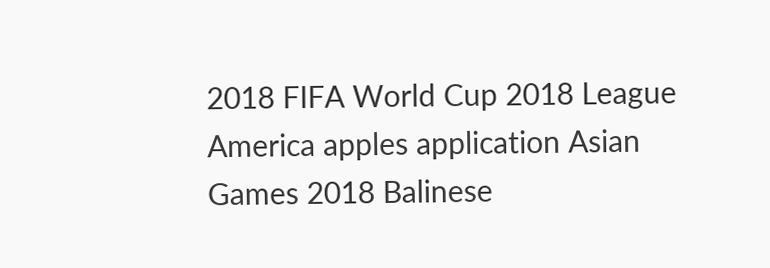2018 FIFA World Cup 2018 League America apples application Asian Games 2018 Balinese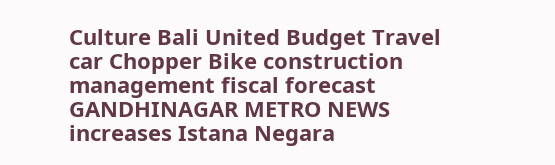Culture Bali United Budget Travel car Chopper Bike construction management fiscal forecast GANDHINAGAR METRO NEWS increases Istana Negara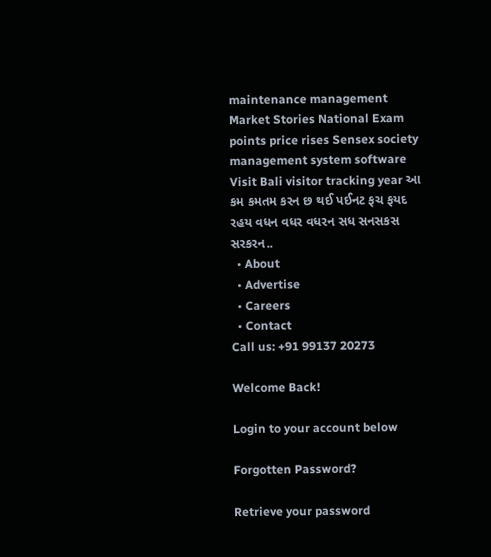maintenance management Market Stories National Exam points price rises Sensex society management system software Visit Bali visitor tracking year આ કમ કમતમ કરન છ થઈ પઈનટ ફચ ફયદ રહય વધન વધર વધરન સધ સનસકસ સરકરન..
  • About
  • Advertise
  • Careers
  • Contact
Call us: +91 99137 20273

Welcome Back!

Login to your account below

Forgotten Password?

Retrieve your password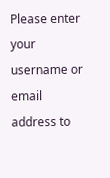Please enter your username or email address to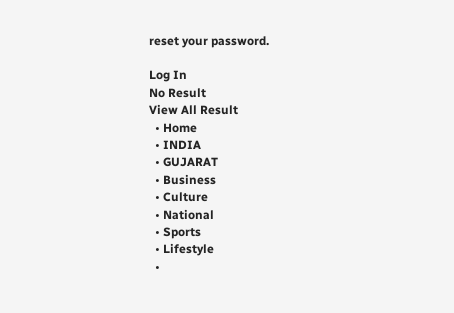reset your password.

Log In
No Result
View All Result
  • Home
  • INDIA
  • GUJARAT
  • Business
  • Culture
  • National
  • Sports
  • Lifestyle
  •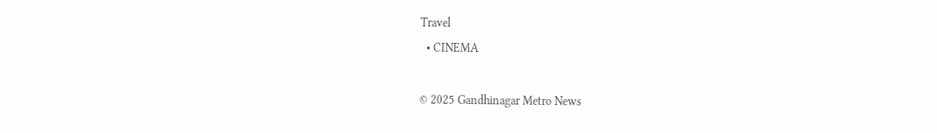Travel
  • CINEMA

© 2025 Gandhinagar Metro News